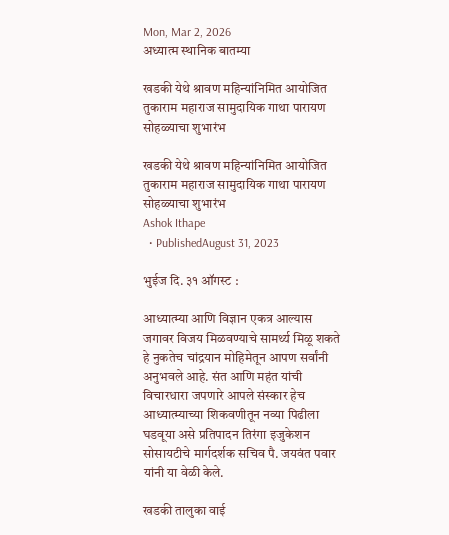Mon, Mar 2, 2026
अध्यात्म स्थानिक बातम्या

खडकी येथे श्रावण महिन्यांनिमित आयोजित तुकाराम महाराज सामुदायिक गाथा पारायण सोहळ्याचा शुभारंभ

खडकी येथे श्रावण महिन्यांनिमित आयोजित तुकाराम महाराज सामुदायिक गाथा पारायण सोहळ्याचा शुभारंभ
Ashok Ithape
  • PublishedAugust 31, 2023

भुईज दि. ३१ ऑगस्ट :

आध्यात्म्या आणि विज्ञान एकत्र आल्यास जगावर विजय मिळवण्याचे सामर्थ्य मिळू शकते हे नुकतेच चांद्रयान मोहिमेतून आपण सर्वांनी अनुभवले आहे. संत आणि महंत यांची विचारधारा जपणारे आपले संस्कार हेच आध्यात्म्याच्या शिकवणीतून नव्या पिढीला घडवूया असे प्रतिपादन तिरंगा इजुकेशन सोसायटीचे मार्गदर्शक सचिव पै. जयवंत पवार यांनी या वेळी केले.

खडकी तालुका वाई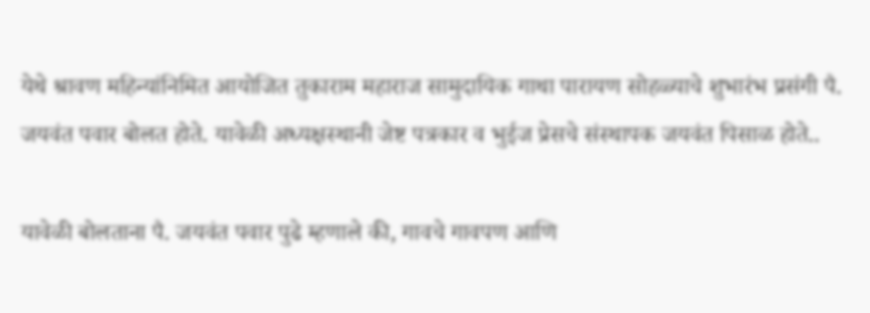येथे श्रावण महिन्यांनिमित आयोजित तुकाराम महाराज सामुदायिक गाथा पारायण सोहळ्याचे शुभारंभ प्रसंगी पै. जयवंत पवार बोलत होते. यावेळी अध्यक्षस्थानी जेष्ट पत्रकार व भुईज प्रेसचे संस्थापक जयवंत पिसाळ होते..

यावेळी बोलताना पै. जयवंत पवार पुढे म्हणाले की, गावचे गावपण आणि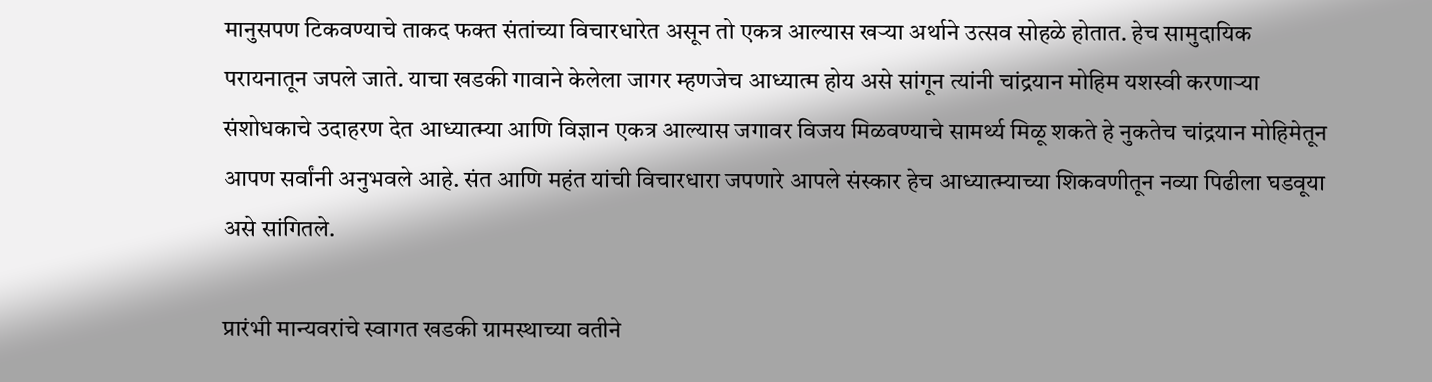मानुसपण टिकवण्याचे ताकद फक्त संतांच्या विचारधारेत असून तो एकत्र आल्यास खऱ्या अर्थाने उत्सव सोहळे होतात. हेच सामुदायिक परायनातून जपले जाते. याचा खडकी गावाने केलेला जागर म्हणजेच आध्यात्म होय असे सांगून त्यांनी चांद्रयान मोहिम यशस्वी करणाऱ्या संशोधकाचे उदाहरण देत आध्यात्म्या आणि विज्ञान एकत्र आल्यास जगावर विजय मिळवण्याचे सामर्थ्य मिळू शकते हे नुकतेच चांद्रयान मोहिमेतून आपण सर्वांनी अनुभवले आहे. संत आणि महंत यांची विचारधारा जपणारे आपले संस्कार हेच आध्यात्म्याच्या शिकवणीतून नव्या पिढीला घडवूया असे सांगितले.

प्रारंभी मान्यवरांचे स्वागत खडकी ग्रामस्थाच्या वतीने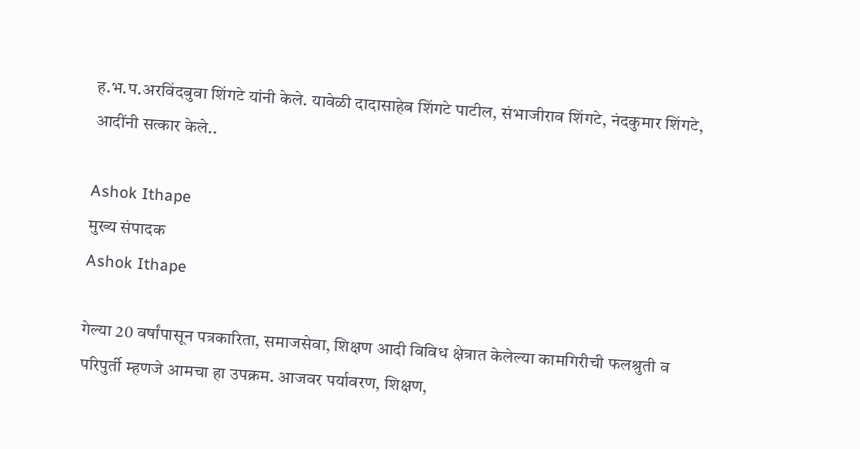ह.भ.प.अरविंदबुवा शिंगटे यांनी केले. यावेळी दादासाहेब शिंगटे पाटील, संभाजीराव शिंगटे, नंदकुमार शिंगटे, आदींनी सत्कार केले..

Ashok Ithape
मुख्य संपादक
Ashok Ithape

गेल्या 20 वर्षांपासून पत्रकारिता, समाजसेवा, शिक्षण आदी विविध क्षेत्रात केलेल्या कामगिरीची फलश्रुती व परिपुर्ती म्हणजे आमचा हा उपक्रम. आजवर पर्यावरण, शिक्षण,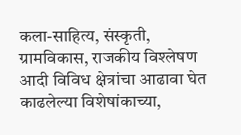कला-साहित्य, संस्कृती, ग्रामविकास, राजकीय विश्लेषण आदी विविध क्षेत्रांचा आढावा घेत काढलेल्या विशेषांकाच्या,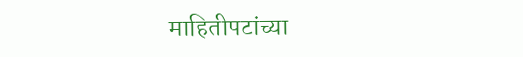माहितीपटांच्या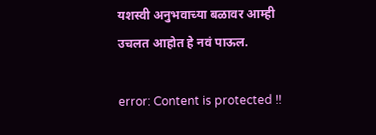यशस्वी अनुभवाच्या बळावर आम्ही उचलत आहोत हे नवं पाऊल.

error: Content is protected !!